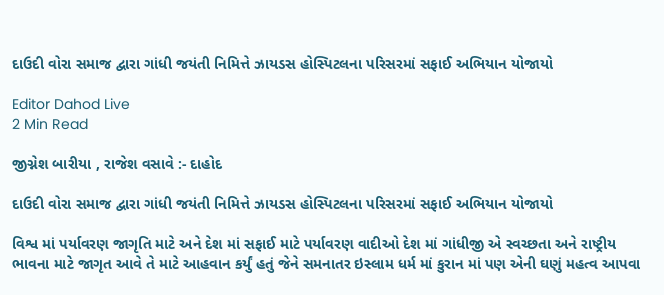દાઉદી વોરા સમાજ દ્વારા ગાંધી જયંતી નિમિત્તે ઝાયડસ હોસ્પિટલના પરિસરમાં સફાઈ અભિયાન યોજાયો

Editor Dahod Live
2 Min Read

જીગ્નેશ બારીયા , રાજેશ વસાવે :- દાહોદ

દાઉદી વોરા સમાજ દ્વારા ગાંધી જયંતી નિમિત્તે ઝાયડસ હોસ્પિટલના પરિસરમાં સફાઈ અભિયાન યોજાયો

વિશ્વ માં પર્યાવરણ જાગૃતિ માટે અને દેશ માં સફાઈ માટે પર્યાવરણ વાદીઓ દેશ માં ગાંધીજી એ સ્વચ્છતા અને રાષ્ટ્રીય ભાવના માટે જાગૃત આવે તે માટે આહવાન કર્યું હતું જેને સમનાતર ઇસ્લામ ધર્મ માં કુરાન માં પણ એની ઘણું મહત્વ આપવા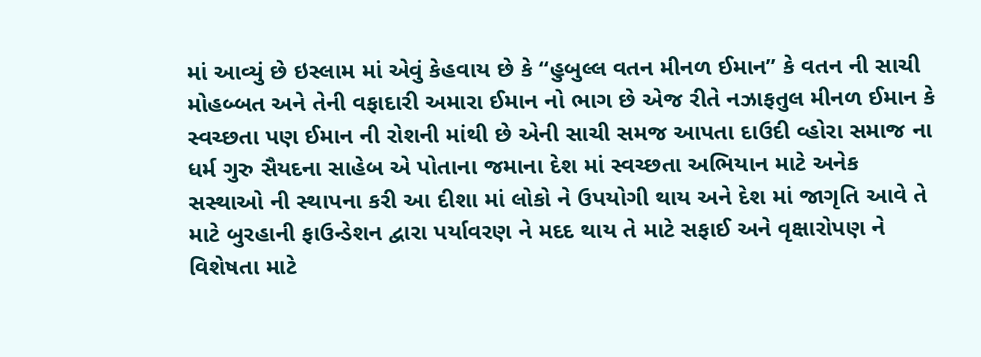માં આવ્યું છે ઇસ્લામ માં એવું કેહવાય છે કે “હુબુલ્લ વતન મીનળ ઈમાન” કે વતન ની સાચી મોહબ્બત અને તેની વફાદારી અમારા ઈમાન નો ભાગ છે એજ રીતે નઝાફતુલ મીનળ ઈમાન કે સ્વચ્છતા પણ ઈમાન ની રોશની માંથી છે એની સાચી સમજ આપતા દાઉદી વ્હોરા સમાજ ના ધર્મ ગુરુ સૈયદના સાહેબ એ પોતાના જમાના દેશ માં સ્વચ્છતા અભિયાન માટે અનેક સસ્થાઓ ની સ્થાપના કરી આ દીશા માં લોકો ને ઉપયોગી થાય અને દેશ માં જાગૃતિ આવે તે માટે બુરહાની ફાઉન્ડેશન દ્વારા પર્યાવરણ ને મદદ થાય તે માટે સફાઈ અને વૃક્ષારોપણ ને વિશેષતા માટે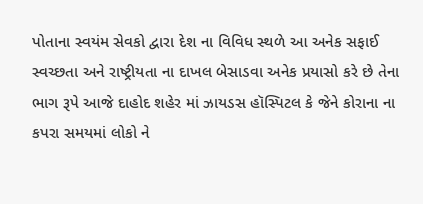પોતાના સ્વયંમ સેવકો દ્વારા દેશ ના વિવિધ સ્થળે આ અનેક સફાઈ સ્વચ્છતા અને રાષ્ટ્રીયતા ના દાખલ બેસાડવા અનેક પ્રયાસો કરે છે તેના ભાગ રૂપે આજે દાહોદ શહેર માં ઝાયડસ હૉસ્પિટલ કે જેને કોરાના ના કપરા સમયમાં લોકો ને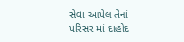સેવા આપેલ તેનાં પરિસર માં દાહોદ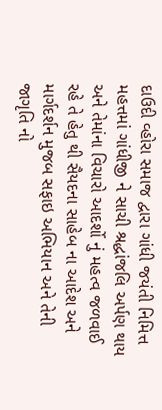દાઉદી વ્હોરા સમાજ દ્વારા ગાંધી જયંતી નિમિત્ત મહત્તમાં ગાંધીજી ને સાચી શ્રદ્ધાંજલિ અર્પણ થાય અને તેમાંના વિચારો આદર્શો નું મહત્વ જળવાઈ રહે તે હેતુ થી સૈયદના સાહેબ ના આદેશ અને માર્ગદર્શન મુજબ સફાઇ અભિયાન અને તેની જાગૃતિ નો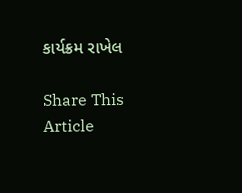કાર્યક્રમ રાખેલ

Share This Article